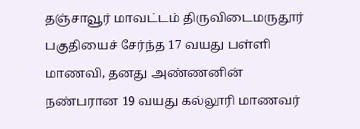தஞ்சாவூர் மாவட்டம் திருவிடைமருதூர் பகுதியைச் சேர்ந்த 17 வயது பள்ளி மாணவி, தனது அண்ணனின் நண்பரான 19 வயது கல்லூரி மாணவர்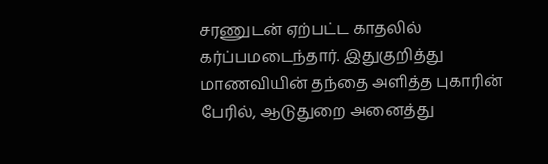சரணுடன் ஏற்பட்ட காதலில் கர்ப்பமடைந்தார். இதுகுறித்து மாணவியின் தந்தை அளித்த புகாரின் பேரில், ஆடுதுறை அனைத்து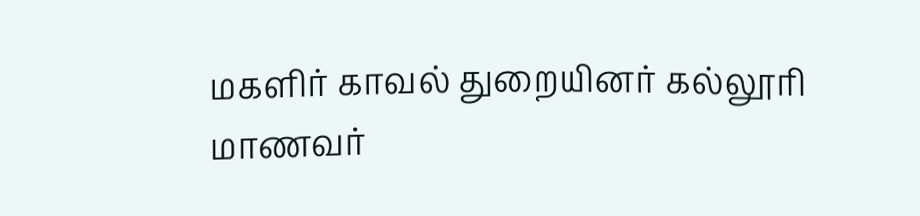மகளிர் காவல் துறையினர் கல்லூரி மாணவர்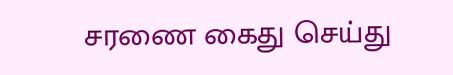சரணை கைது செய்து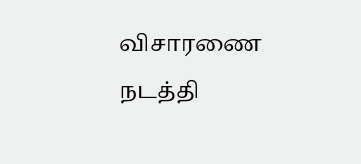விசாரணை நடத்தி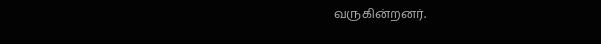வருகின்றனர்.